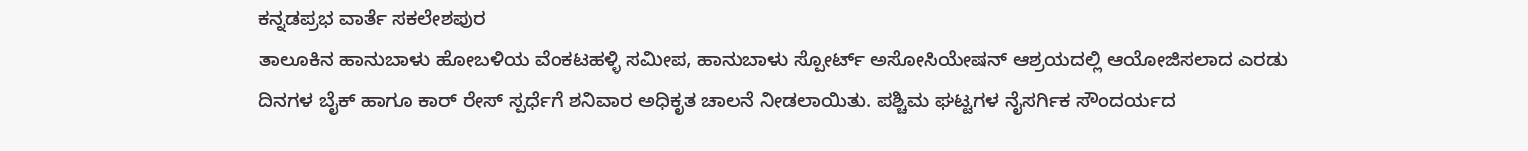ಕನ್ನಡಪ್ರಭ ವಾರ್ತೆ ಸಕಲೇಶಪುರ
ತಾಲೂಕಿನ ಹಾನುಬಾಳು ಹೋಬಳಿಯ ವೆಂಕಟಹಳ್ಳಿ ಸಮೀಪ, ಹಾನುಬಾಳು ಸ್ಪೋರ್ಟ್ ಅಸೋಸಿಯೇಷನ್ ಆಶ್ರಯದಲ್ಲಿ ಆಯೋಜಿಸಲಾದ ಎರಡು ದಿನಗಳ ಬೈಕ್ ಹಾಗೂ ಕಾರ್ ರೇಸ್ ಸ್ಪರ್ಧೆಗೆ ಶನಿವಾರ ಅಧಿಕೃತ ಚಾಲನೆ ನೀಡಲಾಯಿತು. ಪಶ್ಚಿಮ ಘಟ್ಟಗಳ ನೈಸರ್ಗಿಕ ಸೌಂದರ್ಯದ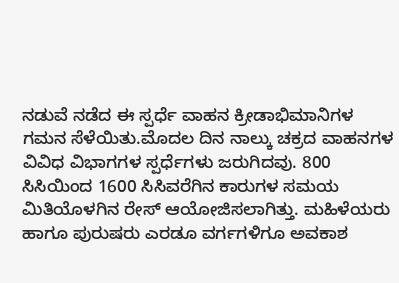ನಡುವೆ ನಡೆದ ಈ ಸ್ಪರ್ಧೆ ವಾಹನ ಕ್ರೀಡಾಭಿಮಾನಿಗಳ ಗಮನ ಸೆಳೆಯಿತು.ಮೊದಲ ದಿನ ನಾಲ್ಕು ಚಕ್ರದ ವಾಹನಗಳ ವಿವಿಧ ವಿಭಾಗಗಳ ಸ್ಪರ್ಧೆಗಳು ಜರುಗಿದವು. 800 ಸಿಸಿಯಿಂದ 1600 ಸಿಸಿವರೆಗಿನ ಕಾರುಗಳ ಸಮಯ ಮಿತಿಯೊಳಗಿನ ರೇಸ್ ಆಯೋಜಿಸಲಾಗಿತ್ತು. ಮಹಿಳೆಯರು ಹಾಗೂ ಪುರುಷರು ಎರಡೂ ವರ್ಗಗಳಿಗೂ ಅವಕಾಶ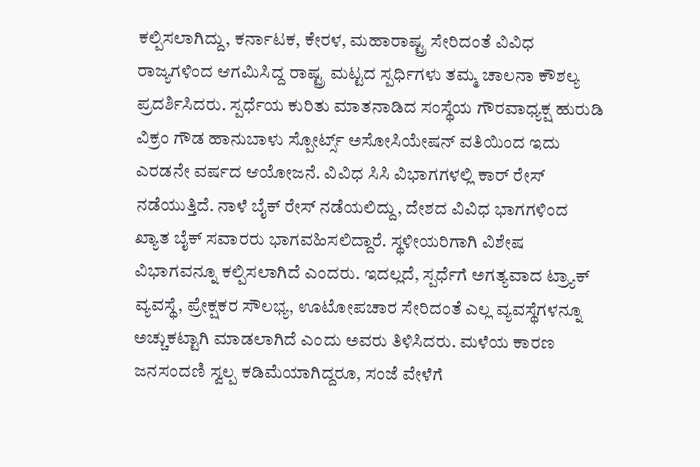ಕಲ್ಪಿಸಲಾಗಿದ್ದು, ಕರ್ನಾಟಕ, ಕೇರಳ, ಮಹಾರಾಷ್ಟ್ರ ಸೇರಿದಂತೆ ವಿವಿಧ ರಾಜ್ಯಗಳಿಂದ ಆಗಮಿಸಿದ್ದ ರಾಷ್ಟ್ರ ಮಟ್ಟದ ಸ್ಪರ್ಧಿಗಳು ತಮ್ಮ ಚಾಲನಾ ಕೌಶಲ್ಯ ಪ್ರದರ್ಶಿಸಿದರು. ಸ್ಪರ್ಧೆಯ ಕುರಿತು ಮಾತನಾಡಿದ ಸಂಸ್ಥೆಯ ಗೌರವಾಧ್ಯಕ್ಷ ಹುರುಡಿ ವಿಕ್ರಂ ಗೌಡ ಹಾನುಬಾಳು ಸ್ಪೋರ್ಟ್ಸ್ ಅಸೋಸಿಯೇಷನ್ ವತಿಯಿಂದ ಇದು ಎರಡನೇ ವರ್ಷದ ಆಯೋಜನೆ. ವಿವಿಧ ಸಿಸಿ ವಿಭಾಗಗಳಲ್ಲಿ ಕಾರ್ ರೇಸ್ ನಡೆಯುತ್ತಿದೆ. ನಾಳೆ ಬೈಕ್ ರೇಸ್ ನಡೆಯಲಿದ್ದು, ದೇಶದ ವಿವಿಧ ಭಾಗಗಳಿಂದ ಖ್ಯಾತ ಬೈಕ್ ಸವಾರರು ಭಾಗವಹಿಸಲಿದ್ದಾರೆ. ಸ್ಥಳೀಯರಿಗಾಗಿ ವಿಶೇಷ ವಿಭಾಗವನ್ನೂ ಕಲ್ಪಿಸಲಾಗಿದೆ ಎಂದರು. ಇದಲ್ಲದೆ, ಸ್ಪರ್ಧೆಗೆ ಅಗತ್ಯವಾದ ಟ್ರ್ಯಾಕ್ ವ್ಯವಸ್ಥೆ, ಪ್ರೇಕ್ಷಕರ ಸೌಲಭ್ಯ, ಊಟೋಪಚಾರ ಸೇರಿದಂತೆ ಎಲ್ಲ ವ್ಯವಸ್ಥೆಗಳನ್ನೂ ಅಚ್ಚುಕಟ್ಟಾಗಿ ಮಾಡಲಾಗಿದೆ ಎಂದು ಅವರು ತಿಳಿಸಿದರು. ಮಳೆಯ ಕಾರಣ ಜನಸಂದಣಿ ಸ್ವಲ್ಪ ಕಡಿಮೆಯಾಗಿದ್ದರೂ, ಸಂಜೆ ವೇಳೆಗೆ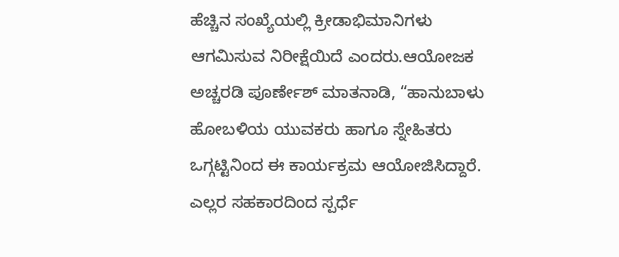ಹೆಚ್ಚಿನ ಸಂಖ್ಯೆಯಲ್ಲಿ ಕ್ರೀಡಾಭಿಮಾನಿಗಳು ಆಗಮಿಸುವ ನಿರೀಕ್ಷೆಯಿದೆ ಎಂದರು.ಆಯೋಜಕ ಅಚ್ಚರಡಿ ಪೂರ್ಣೇಶ್ ಮಾತನಾಡಿ, “ಹಾನುಬಾಳು ಹೋಬಳಿಯ ಯುವಕರು ಹಾಗೂ ಸ್ನೇಹಿತರು ಒಗ್ಗಟ್ಟಿನಿಂದ ಈ ಕಾರ್ಯಕ್ರಮ ಆಯೋಜಿಸಿದ್ದಾರೆ. ಎಲ್ಲರ ಸಹಕಾರದಿಂದ ಸ್ಪರ್ಧೆ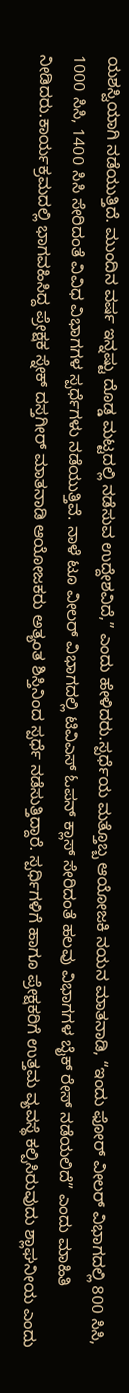ಯಶಸ್ವಿಯಾಗಿ ನಡೆಯುತ್ತಿದೆ. ಮುಂದಿನ ವರ್ಷ ಇನ್ನಷ್ಟು ದೊಡ್ಡ ಮಟ್ಟದಲ್ಲಿ ನಡೆಸುವ ಉದ್ದೇಶವಿದೆ,” ಎಂದು ಹೇಳಿದರು.ಸ್ಪರ್ಧೆಯ ಮತ್ತೊಬ್ಬ ಆಯೋಜಕಿ ನಯನ ಮಾತನಾಡಿ, “ಇಂದು ಫೋರ್ ವೀಲರ್ ವಿಭಾಗದಲ್ಲಿ 800 ಸಿಸಿ, 1000 ಸಿಸಿ, 1400 ಸಿಸಿ ಸೇರಿದಂತೆ ವಿವಿಧ ವಿಭಾಗಗಳ ಸ್ಪರ್ಧೆಗಳು ನಡೆಯುತ್ತಿವೆ. ನಾಳೆ ಟೂ ವೀಲರ್ ವಿಭಾಗದಲ್ಲಿ ಟಿವಿಎಸ್ ಓಪನ್ ಕ್ಲಾಸ್ ಸೇರಿದಂತೆ ಹಲವು ವಿಭಾಗಗಳ ಬೈಕ್ ರೇಸ್ ನಡೆಯಲಿದೆ” ಎಂದು ಮಾಹಿತಿ ನೀಡಿದರು.ಕಾರ್ಯಕ್ರಮದಲ್ಲಿ ಭಾಗವಹಿಸಿದ್ದ ಪ್ರೇಕ್ಷಕ ಸ್ನೇಕ್ ದಸ್ತಗೀರ್ ಮಾತನಾಡಿ ಆಯೋಜಕರು ಅತ್ಯಂತ ಶಿಸ್ತಿನಿಂದ ಸ್ಪರ್ಧೆ ನಡೆಸುತ್ತಿದ್ದಾರೆ. ಸ್ಪರ್ಧಿಗಳಿಗೆ ಹಾಗೂ ಪ್ರೇಕ್ಷಕರಿಗೆ ಉತ್ತಮ ವ್ಯವಸ್ಥೆ ಕಲ್ಪಿಸಿರುವುದು ಶ್ಲಾಘನೀಯ ಎಂದು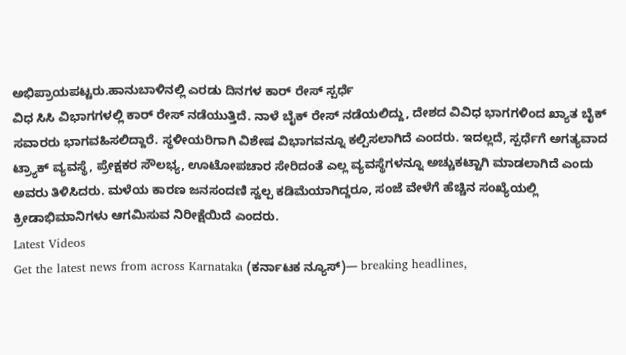ಅಭಿಪ್ರಾಯಪಟ್ಟರು.ಹಾನುಬಾಳಿನಲ್ಲಿ ಎರಡು ದಿನಗಳ ಕಾರ್ ರೇಸ್ ಸ್ಪರ್ಧೆ
ವಿಧ ಸಿಸಿ ವಿಭಾಗಗಳಲ್ಲಿ ಕಾರ್ ರೇಸ್ ನಡೆಯುತ್ತಿದೆ. ನಾಳೆ ಬೈಕ್ ರೇಸ್ ನಡೆಯಲಿದ್ದು, ದೇಶದ ವಿವಿಧ ಭಾಗಗಳಿಂದ ಖ್ಯಾತ ಬೈಕ್ ಸವಾರರು ಭಾಗವಹಿಸಲಿದ್ದಾರೆ. ಸ್ಥಳೀಯರಿಗಾಗಿ ವಿಶೇಷ ವಿಭಾಗವನ್ನೂ ಕಲ್ಪಿಸಲಾಗಿದೆ ಎಂದರು. ಇದಲ್ಲದೆ, ಸ್ಪರ್ಧೆಗೆ ಅಗತ್ಯವಾದ ಟ್ರ್ಯಾಕ್ ವ್ಯವಸ್ಥೆ, ಪ್ರೇಕ್ಷಕರ ಸೌಲಭ್ಯ, ಊಟೋಪಚಾರ ಸೇರಿದಂತೆ ಎಲ್ಲ ವ್ಯವಸ್ಥೆಗಳನ್ನೂ ಅಚ್ಚುಕಟ್ಟಾಗಿ ಮಾಡಲಾಗಿದೆ ಎಂದು ಅವರು ತಿಳಿಸಿದರು. ಮಳೆಯ ಕಾರಣ ಜನಸಂದಣಿ ಸ್ವಲ್ಪ ಕಡಿಮೆಯಾಗಿದ್ದರೂ, ಸಂಜೆ ವೇಳೆಗೆ ಹೆಚ್ಚಿನ ಸಂಖ್ಯೆಯಲ್ಲಿ ಕ್ರೀಡಾಭಿಮಾನಿಗಳು ಆಗಮಿಸುವ ನಿರೀಕ್ಷೆಯಿದೆ ಎಂದರು.
Latest Videos
Get the latest news from across Karnataka (ಕರ್ನಾಟಕ ನ್ಯೂಸ್)— breaking headlines,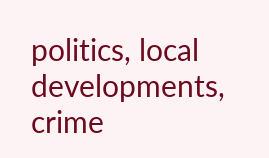politics, local developments, crime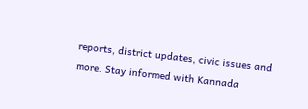reports, district updates, civic issues and more. Stay informed with Kannada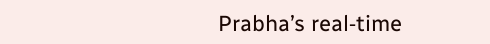Prabha’s real‑time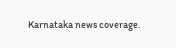Karnataka news coverage.